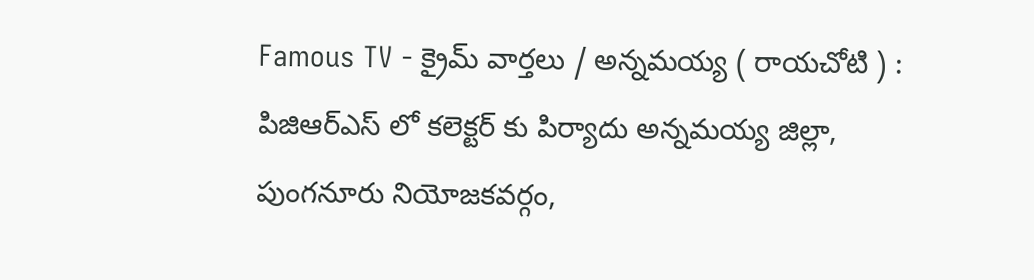Famous TV - క్రైమ్ వార్తలు / అన్నమయ్య ( రాయచోటి ) : పిజిఆర్ఎస్ లో కలెక్టర్ కు పిర్యాదు అన్నమయ్య జిల్లా, పుంగనూరు నియోజకవర్గం,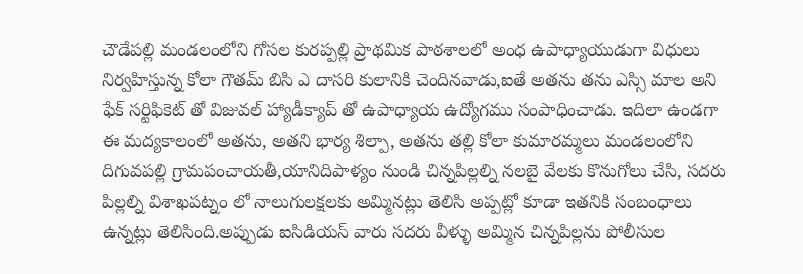చౌడేపల్లి మండలంలోని గోసల కురప్పల్లి ప్రాథమిక పాఠశాలలో అంధ ఉపాధ్యాయుడుగా విధులు నిర్వహిస్తున్న కోలా గౌతమ్ బిసి ఎ దాసరి కులానికి చెందినవాడు,ఐతే అతను తను ఎస్సి మాల అని ఫేక్ సర్టిఫికెట్ తో విజువల్ హ్యాడీక్యాప్ తో ఉపాధ్యాయ ఉద్యోగము సంపాధించాడు. ఇదిలా ఉండగా ఈ మద్యకాలంలో అతను, అతని భార్య శిల్పా, అతను తల్లి కోలా కుమారమ్మలు మండలంలోని దిగువపల్లి గ్రామపంచాయతీ,యానిదిపాళ్యం నుండి చిన్నపిల్లల్ని నలబై వేలకు కొనుగోలు చేసి, సదరు పిల్లల్ని విశాఖపట్నం లో నాలుగులక్షలకు అమ్మినట్లు తెలిసి అప్పట్లో కూడా ఇతనికి సంబంధాలు ఉన్నట్లు తెలిసింది.అప్పుడు ఐసిడియస్ వారు సదరు వీళ్ళు అమ్మిన చిన్నపిల్లను పోలీసుల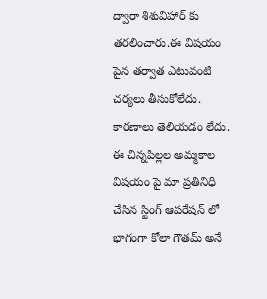ద్వారా శిశువిహార్ కు తరలించారు.ఈ విషయం పైన తర్వాత ఎటువంటి చర్యలు తీసుకోలేదు. కారణాలు తెలియడం లేదు. ఈ చిన్నపిల్లల అమ్మకాల విషయం పై మా ప్రతినిధి చేసిన స్టింగ్ ఆపరేషన్ లో భాగంగా కోలా గౌతమ్ అనే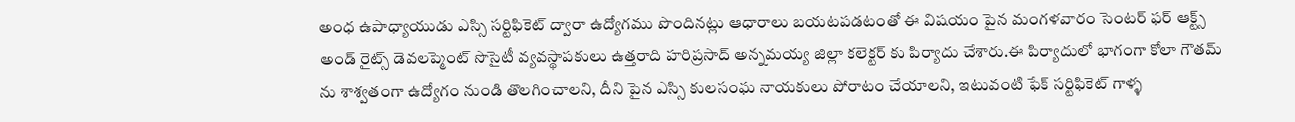అంధ ఉపాధ్యాయుడు ఎస్సి సర్టిఫికెట్ ద్వారా ఉద్యోగము పొందినట్లు ఆధారాలు బయటపడటంతో ఈ విషయం పైన మంగళవారం సెంటర్ ఫర్ ఆక్ట్స్ అండ్ రైట్స్ డెవలప్మెంట్ సొసైటీ వ్యవస్థాపకులు ఉత్తరాది హరిప్రసాద్ అన్నమయ్య జిల్లా కలెక్టర్ కు పిర్యాదు చేశారు.ఈ పిర్యాదులో భాగంగా కోలా గౌతమ్ ను శాశ్వతంగా ఉద్యోగం నుండి తొలగించాలని, దీని పైన ఎస్సి కులసంఘ నాయకులు పోరాటం చేయాలని, ఇటువంటి ఫేక్ సర్టిఫికెట్ గాళ్ళ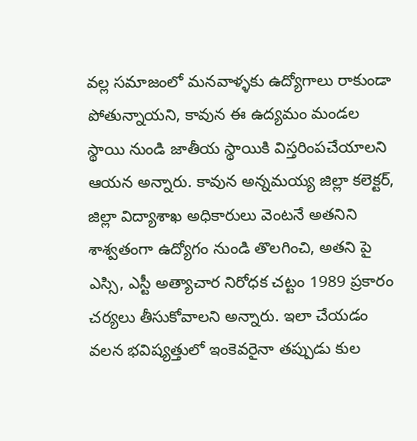వల్ల సమాజంలో మనవాళ్ళకు ఉద్యోగాలు రాకుండా పోతున్నాయని, కావున ఈ ఉద్యమం మండల స్థాయి నుండి జాతీయ స్థాయికి విస్తరింపచేయాలని ఆయన అన్నారు. కావున అన్నమయ్య జిల్లా కలెక్టర్, జిల్లా విద్యాశాఖ అధికారులు వెంటనే అతనిని శాశ్వతంగా ఉద్యోగం నుండి తొలగించి, అతని పై ఎస్సి, ఎస్టీ అత్యాచార నిరోధక చట్టం 1989 ప్రకారం చర్యలు తీసుకోవాలని అన్నారు. ఇలా చేయడం వలన భవిష్యత్తులో ఇంకెవరైనా తప్పుడు కుల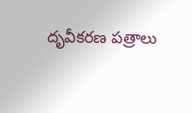దృవీకరణ పత్రాలు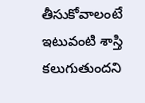తీసుకోవాలంటే ఇటువంటి శాస్తి కలుగుతుందని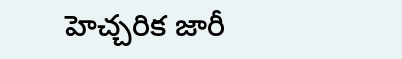హెచ్చరిక జారీ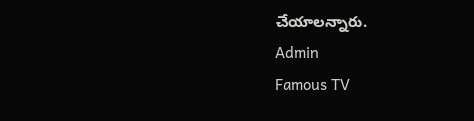చేయాలన్నారు.
Admin
Famous TV